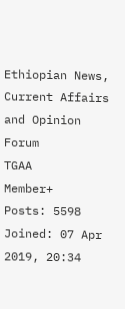Ethiopian News, Current Affairs and Opinion Forum
TGAA
Member+
Posts: 5598
Joined: 07 Apr 2019, 20:34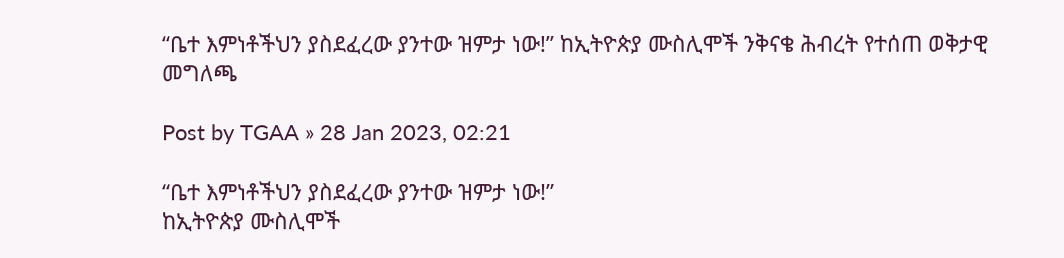“ቤተ እምነቶችህን ያስደፈረው ያንተው ዝምታ ነው!” ከኢትዮጵያ ሙስሊሞች ንቅናቄ ሕብረት የተሰጠ ወቅታዊ መግለጫ

Post by TGAA » 28 Jan 2023, 02:21

“ቤተ እምነቶችህን ያስደፈረው ያንተው ዝምታ ነው!”
ከኢትዮጵያ ሙስሊሞች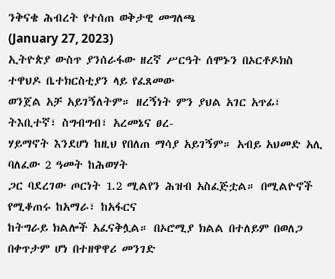ንቅናቄ ሕብረት የተሰጠ ወቅታዊ መግለጫ
(January 27, 2023)
ኢትዮጵያ ውስጥ ያንሰራፋው ዘረኛ ሥርዓት ሰሞኑን በኦርቶዶክስ ተዋህዶ ቤተክርስቲያን ላይ የፈጸመው
ወንጀል አቻ አይገኝለትም። ዘረኝነት ምን ያህል አገር አጥፊ፣ ትእቢተኛ፣ ስግብግብ፣ አረመኔና ፀረ-
ሃይማኖት እንደሆነ ከዚህ የበለጠ ማሳያ አይገኝም። አብይ አህመድ አሊ ባለፈው 2 ዓመት ከሕወሃት
ጋር ባደረገው ጦርነት 1.2 ሚልየን ሕዝብ አስፈጅቷል። በሚልዮኖች የሚቆጠሩ ከአማራ፣ ከአፋርና
ከትግራይ ክልሎች አፈናቅሏል። በኦሮሚያ ክልል በተለይም በወለጋ በቀጥታም ሆነ በተዘዋዋሪ መንገድ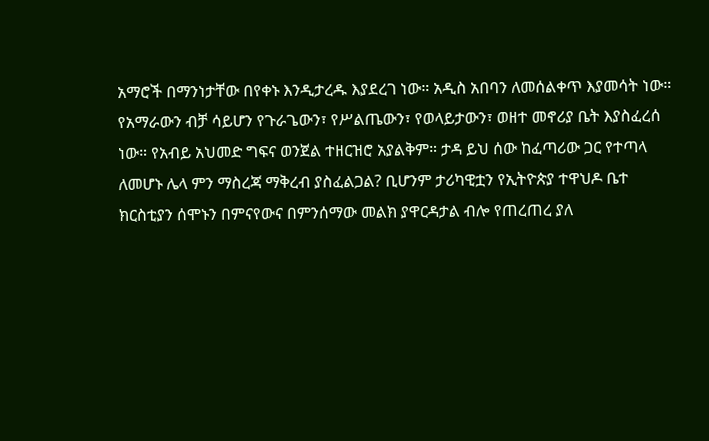አማሮች በማንነታቸው በየቀኑ እንዲታረዱ እያደረገ ነው። አዲስ አበባን ለመሰልቀጥ እያመሳት ነው።
የአማራውን ብቻ ሳይሆን የጉራጌውን፣ የሥልጤውን፣ የወላይታውን፣ ወዘተ መኖሪያ ቤት እያስፈረሰ
ነው። የአብይ አህመድ ግፍና ወንጀል ተዘርዝሮ አያልቅም። ታዳ ይህ ሰው ከፈጣሪው ጋር የተጣላ
ለመሆኑ ሌላ ምን ማስረጃ ማቅረብ ያስፈልጋል? ቢሆንም ታሪካዊቷን የኢትዮጵያ ተዋህዶ ቤተ
ክርስቲያን ሰሞኑን በምናየውና በምንሰማው መልክ ያዋርዳታል ብሎ የጠረጠረ ያለ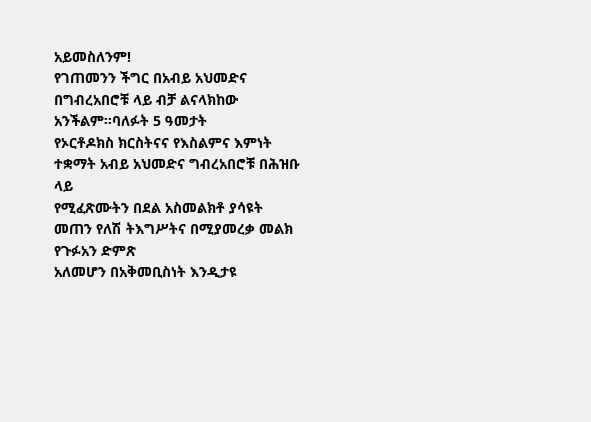አይመስለንም!
የገጠመንን ችግር በአብይ አህመድና በግብረአበሮቹ ላይ ብቻ ልናላክከው አንችልም።ባለፉት 5 ዓመታት
የኦርቶዶክስ ክርስትናና የእስልምና እምነት ተቋማት አብይ አህመድና ግብረአበሮቹ በሕዝቡ ላይ
የሚፈጽሙትን በደል አስመልክቶ ያሳዩት መጠን የለሽ ትእግሥትና በሚያመረቃ መልክ የጉፉአን ድምጽ
አለመሆን በአቅመቢስነት እንዲታዩ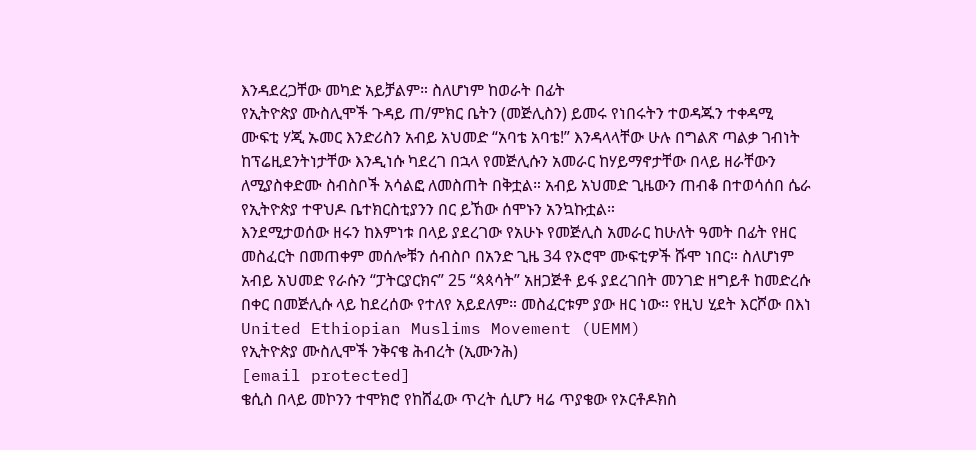እንዳደረጋቸው መካድ አይቻልም። ስለሆነም ከወራት በፊት
የኢትዮጵያ ሙስሊሞች ጉዳይ ጠ/ምክር ቤትን (መጅሊስን) ይመሩ የነበሩትን ተወዳጁን ተቀዳሚ
ሙፍቲ ሃጂ ኡመር እንድሪስን አብይ አህመድ “አባቴ አባቴ!” እንዳላላቸው ሁሉ በግልጽ ጣልቃ ገብነት
ከፕሬዚደንትነታቸው እንዲነሱ ካደረገ በኋላ የመጅሊሱን አመራር ከሃይማኖታቸው በላይ ዘራቸውን
ለሚያስቀድሙ ስብስቦች አሳልፎ ለመስጠት በቅቷል። አብይ አህመድ ጊዜውን ጠብቆ በተወሳሰበ ሴራ
የኢትዮጵያ ተዋህዶ ቤተክርስቲያንን በር ይኸው ሰሞኑን አንኳኩቷል።
እንደሚታወሰው ዘሩን ከእምነቱ በላይ ያደረገው የአሁኑ የመጅሊስ አመራር ከሁለት ዓመት በፊት የዘር
መስፈርት በመጠቀም መሰሎቹን ሰብስቦ በአንድ ጊዜ 34 የኦሮሞ ሙፍቲዎች ሹሞ ነበር። ስለሆነም
አብይ አህመድ የራሱን “ፓትርያርክና” 25 “ጳጳሳት” አዘጋጅቶ ይፋ ያደረገበት መንገድ ዘግይቶ ከመድረሱ
በቀር በመጅሊሱ ላይ ከደረሰው የተለየ አይደለም። መስፈርቱም ያው ዘር ነው። የዚህ ሂደት እርሾው በእነ
United Ethiopian Muslims Movement (UEMM)
የኢትዮጵያ ሙስሊሞች ንቅናቄ ሕብረት (ኢሙንሕ)
[email protected]
ቄሲስ በላይ መኮንን ተሞክሮ የከሸፈው ጥረት ሲሆን ዛሬ ጥያቄው የኦርቶዶክስ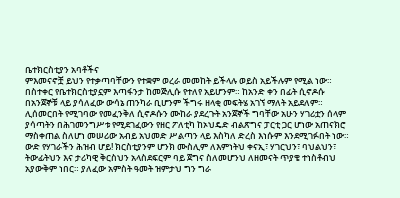ቤተክርስቲያን አባቶችና
ምእመናኖቿ ይህን የተቃጣባቸውን የተቋም ወረራ መመከት ይችላሉ ወይስ አይችሉም የሚል ነው።
በስተቀር የቤተክርስቲያኗም እጣፋንታ ከመጅሊሱ የተለየ አይሆንም። ከአንድ ቀን በፊት ሲኖዶሱ
በአንጀኞቹ ላይ ያሳለፈው ውሳኔ ጠንካራ ቢሆንም ችግሩ ዘላቂ መፍትሄ አገኘ ማለት አይደለም።
ሊሰመርበት የሚገባው የመፈንቅለ ሲኖዶሱን ሙከራ ያደረጉት አንጀኞች ግባቸው አሁን ሃገሪቷን ሰላም
ያሳጣትን በሕገመንግሥቱ የሚደገፈውን የዘር ፖለቲካ ከኦህዴድ ብልጽግና ፓርቲ ጋር ሆነው አጠናክሮ
ማስቀጠል ስለሆነ መሠሪው አብይ አህመድ ሥልጣን ላይ እስካለ ድረስ እነሱም እንደሚገፉበት ነው።
ውድ የሃገራችን ሕዝብ ሆይ! ክርስቲያንም ሆንክ ሙስሊም ለእምነትህ ቀናኢ፣ ሃገርህን፣ ባህልህን፣
ትውፊትህን እና ታሪካዊ ቅርስህን አላስደፍርም ባይ ጀግና ስለመሆንህ ለዘመናት ጥያቄ ተነስቶብህ
አያውቅም ነበር። ያለፈው አምስት ዓመት ዝምታህ ግን ግራ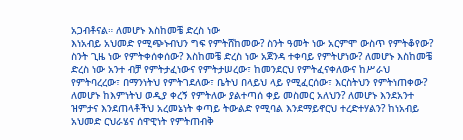አጋብቶናል። ለመሆኑ እስከመቼ ድረስ ነው
እነአብይ አህመድ የሚጭኑብህን ግፍ የምትሸከመው? ስንት ዓመት ነው አርምሞ ውስጥ የምትቆየው?
ስንት ጊዜ ነው የምትቀሰቀሰው? እስከመቼ ድረስ ነው አጀንዳ ተቀባይ የምትሆነው? ለመሆኑ እስከመቼ
ድረስ ነው አንተ ብቻ የምትታፈነውና የምትታሠረው፣ ከመንደርህ የምትፈናቀለውና ከሥራህ
የምትባረረው፣ በማንነትህ የምትገደለው፣ ቤትህ በላይህ ላይ የሚፈርሰው፣ እርስትህን የምትነጠቀው?
ለመሆኑ ከእምነትህ ወዲያ ቀረኝ የምትለው ያልተጣሰ ቀይ መስመር አለህን? ለመሆኑ እንደአንተ
ዝምታና እንደጠላቶችህ አረመኔነት ቀጣይ ትውልድ የሚባል እንደማይኖርህ ተረድተሃልን? ከነአብይ
አህመድ ርህራሄና ሰዋዊነት የምትጠብቅ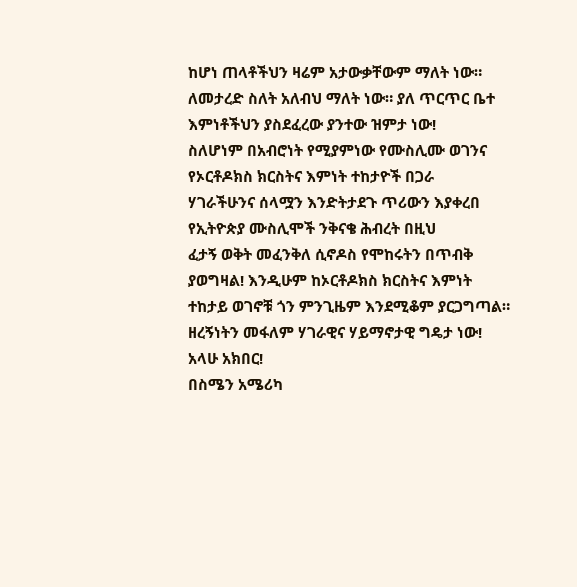ከሆነ ጠላቶችህን ዛሬም አታውቃቸውም ማለት ነው።
ለመታረድ ስለት አለብህ ማለት ነው። ያለ ጥርጥር ቤተ እምነቶችህን ያስደፈረው ያንተው ዝምታ ነው!
ስለሆነም በአብሮነት የሚያምነው የሙስሊሙ ወገንና የኦርቶዶክስ ክርስትና እምነት ተከታዮች በጋራ
ሃገራችሁንና ሰላሟን እንድትታደጉ ጥሪውን እያቀረበ የኢትዮጵያ ሙስሊሞች ንቅናቄ ሕብረት በዚህ
ፈታኝ ወቅት መፈንቅለ ሲኖዶስ የሞከሩትን በጥብቅ ያወግዛል! እንዲሁም ከኦርቶዶክስ ክርስትና እምነት
ተከታይ ወገኖቹ ጎን ምንጊዜም እንደሚቆም ያርጋግጣል።
ዘረኝነትን መፋለም ሃገራዊና ሃይማኖታዊ ግዴታ ነው!
አላሁ አክበር!
በስሜን አሜሪካ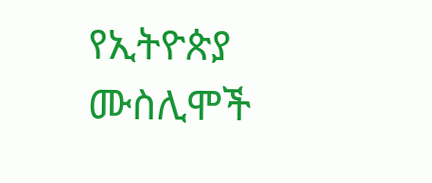የኢትዮጵያ ሙስሊሞች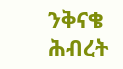ንቅናቄ ሕብረት